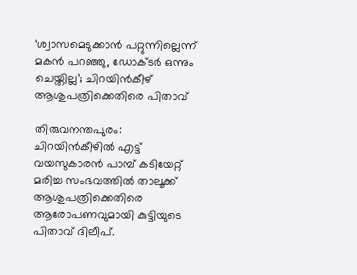‘ശ്വാസമെടുക്കാൻ പറ്റുന്നില്ലെന്ന് മകൻ പറഞ്ഞു, ഡോക്ടർ ഒന്നും ചെയ്തില്ല’; ചിറയിൻകീഴ് ആശുപത്രിക്കെതിരെ പിതാവ്

തിരുവനന്തപുരം: ചിറയിൻകീഴിൽ എട്ട് വയസുകാരൻ പാമ്പ് കടിയേറ്റ് മരിച്ച സംഭവത്തിൽ താലൂക്ക് ആശുപത്രിക്കെതിരെ ആരോപണവുമായി കുട്ടിയുടെ പിതാവ് ദിലീപ്.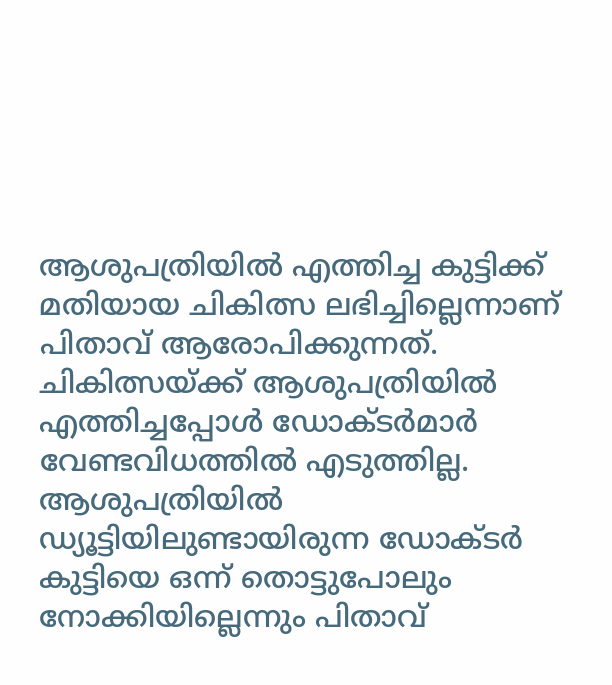ആശുപത്രിയിൽ എത്തിച്ച കുട്ടിക്ക് മതിയായ ചികിത്സ ലഭിച്ചില്ലെന്നാണ് പിതാവ് ആരോപിക്കുന്നത്. ചികിത്സയ്ക്ക് ആശുപത്രിയിൽ എത്തിച്ചപ്പോൾ ഡോക്ടർമാർ വേണ്ടവിധത്തിൽ എടുത്തില്ല. ആശുപത്രിയിൽ ഡ്യൂട്ടിയിലുണ്ടായിരുന്ന ഡോക്ടർ കുട്ടിയെ ഒന്ന് തൊട്ടുപോലും നോക്കിയില്ലെന്നും പിതാവ്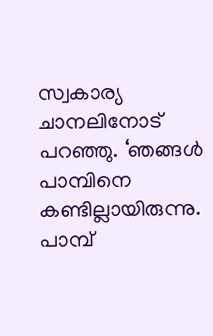സ്വകാര്യ ചാനലിനോട് പറഞ്ഞു. ‘ഞങ്ങൾ പാമ്പിനെ കണ്ടില്ലായിരുന്നു. പാമ്പ്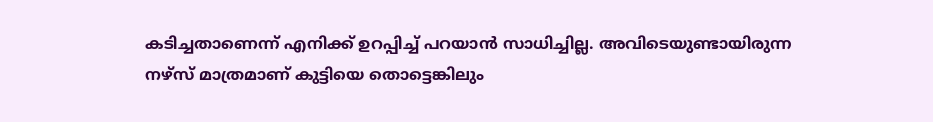കടിച്ചതാണെന്ന് എനിക്ക് ഉറപ്പിച്ച് പറയാൻ സാധിച്ചില്ല. അവിടെയുണ്ടായിരുന്ന നഴ്സ് മാത്രമാണ് കുട്ടിയെ തൊട്ടെങ്കിലും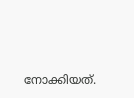നോക്കിയത്.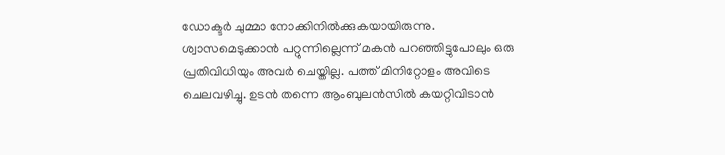ഡോക്ടർ ചുമ്മാ നോക്കിനിൽക്കുകയായിരുന്നു. ശ്വാസമെടുക്കാൻ പറ്റുന്നില്ലെന്ന് മകൻ പറഞ്ഞിട്ടുപോലും ഒരു പ്രതിവിധിയും അവർ ചെയ്തില്ല. പത്ത് മിനിറ്റോളം അവിടെ ചെലവഴിച്ചു. ഉടൻ തന്നെ ആംബുലൻസിൽ കയറ്റിവിടാൻ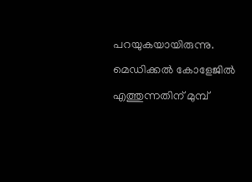പറയുകയായിരുന്നു. മെഡിക്കൽ കോളേജിൽ എത്തുന്നതിന് മുമ്പ്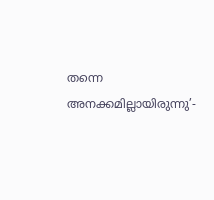തന്നെ അനക്കമില്ലായിരുന്നു’-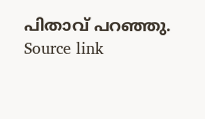പിതാവ് പറഞ്ഞു.
Source link